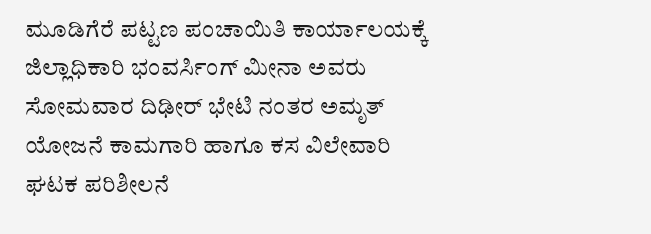ಮೂಡಿಗೆರೆ ಪಟ್ಟಣ ಪಂಚಾಯಿತಿ ಕಾರ್ಯಾಲಯಕ್ಕೆ ಜಿಲ್ಲಾಧಿಕಾರಿ ಭಂವರ್ಸಿಂಗ್ ಮೀನಾ ಅವರು ಸೋಮವಾರ ದಿಢೀರ್ ಭೇಟಿ ನಂತರ ಅಮೃತ್ ಯೋಜನೆ ಕಾಮಗಾರಿ ಹಾಗೂ ಕಸ ವಿಲೇವಾರಿ ಘಟಕ ಪರಿಶೀಲನೆ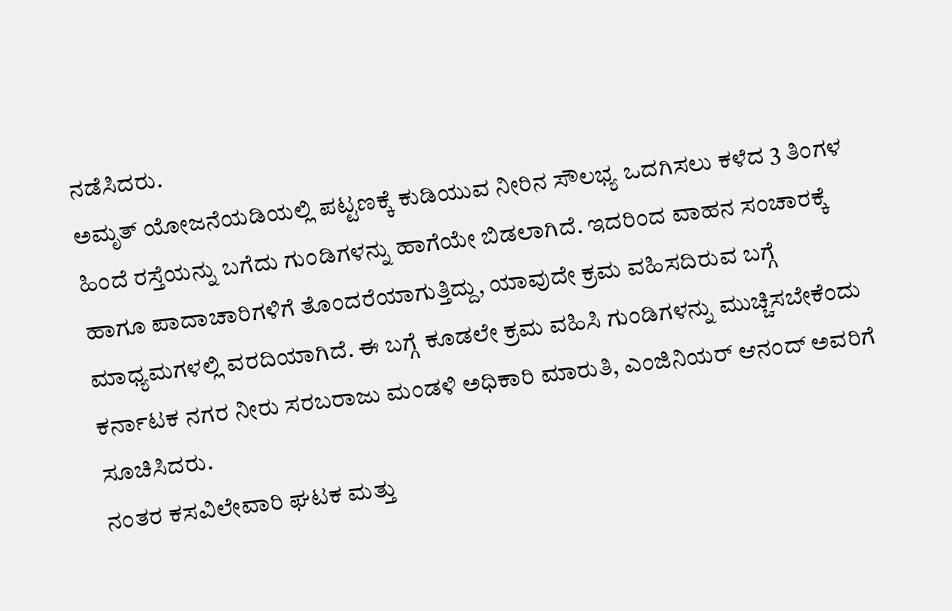ನಡೆಸಿದರು.
ಅಮೃತ್ ಯೋಜನೆಯಡಿಯಲ್ಲಿ ಪಟ್ಟಣಕ್ಕೆ ಕುಡಿಯುವ ನೀರಿನ ಸೌಲಭ್ಯ ಒದಗಿಸಲು ಕಳೆದ 3 ತಿಂಗಳ ಹಿಂದೆ ರಸ್ತೆಯನ್ನು ಬಗೆದು ಗುಂಡಿಗಳನ್ನು ಹಾಗೆಯೇ ಬಿಡಲಾಗಿದೆ. ಇದರಿಂದ ವಾಹನ ಸಂಚಾರಕ್ಕೆ ಹಾಗೂ ಪಾದಾಚಾರಿಗಳಿಗೆ ತೊಂದರೆಯಾಗುತ್ತಿದ್ದು, ಯಾವುದೇ ಕ್ರಮ ವಹಿಸದಿರುವ ಬಗ್ಗೆ ಮಾಧ್ಯಮಗಳಲ್ಲಿ ವರದಿಯಾಗಿದೆ. ಈ ಬಗ್ಗೆ ಕೂಡಲೇ ಕ್ರಮ ವಹಿಸಿ ಗುಂಡಿಗಳನ್ನು ಮುಚ್ಚಿಸಬೇಕೆಂದು ಕರ್ನಾಟಕ ನಗರ ನೀರು ಸರಬರಾಜು ಮಂಡಳಿ ಅಧಿಕಾರಿ ಮಾರುತಿ, ಎಂಜಿನಿಯರ್ ಆನಂದ್ ಅವರಿಗೆ ಸೂಚಿಸಿದರು.
ನಂತರ ಕಸವಿಲೇವಾರಿ ಘಟಕ ಮತ್ತು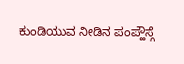ಕುಂಡಿಯುವ ನೀಡಿನ ಪಂಪ್ಹೌಸ್ಗೆ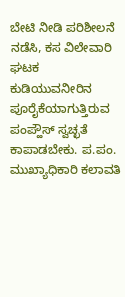ಬೇಟಿ ನೀಡಿ ಪರಿಶೀಲನೆ ನಡೆಸಿ, ಕಸ ವಿಲೇವಾರಿ ಘಟಕ ಕುಡಿಯುವನೀರಿನ ಪೂರೈಕೆಯಾಗುತ್ತಿರುವ ಪಂಪ್ಹೌಸ್ ಸ್ವಚ್ಛತೆ ಕಾಪಾಡಬೇಕು. ಪ.ಪಂ. ಮುಖ್ಯಾಧಿಕಾರಿ ಕಲಾವತಿ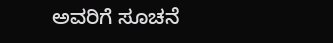ಅವರಿಗೆ ಸೂಚನೆ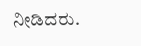ನೀಡಿದರು.